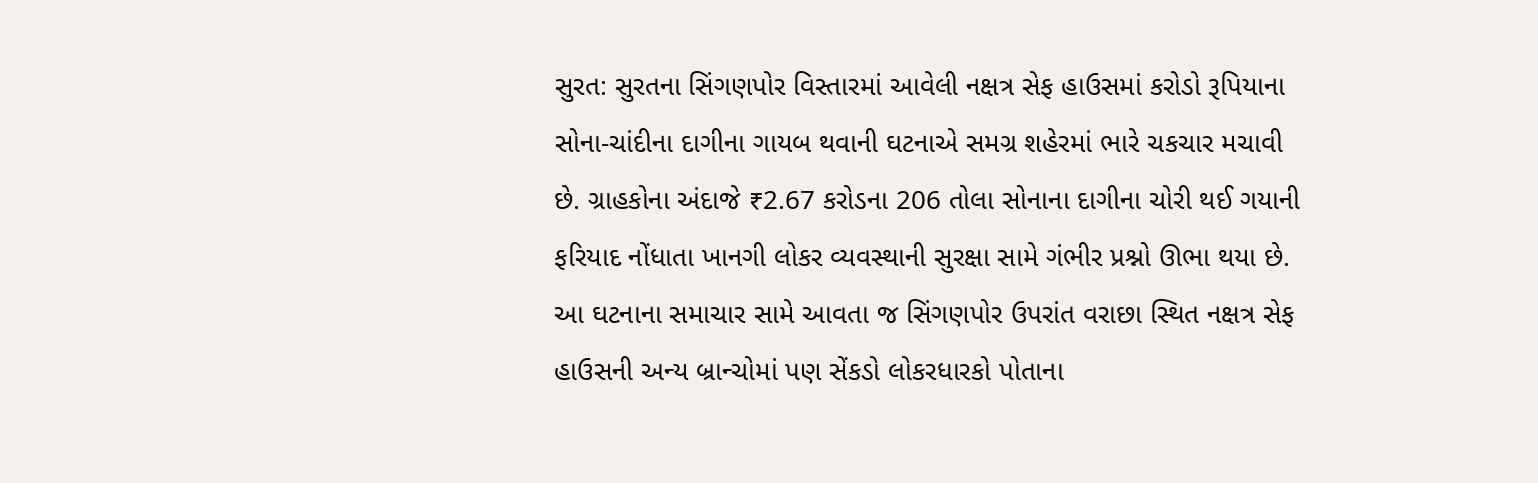સુરત: સુરતના સિંગણપોર વિસ્તારમાં આવેલી નક્ષત્ર સેફ હાઉસમાં કરોડો રૂપિયાના સોના-ચાંદીના દાગીના ગાયબ થવાની ઘટનાએ સમગ્ર શહેરમાં ભારે ચકચાર મચાવી છે. ગ્રાહકોના અંદાજે ₹2.67 કરોડના 206 તોલા સોનાના દાગીના ચોરી થઈ ગયાની ફરિયાદ નોંધાતા ખાનગી લોકર વ્યવસ્થાની સુરક્ષા સામે ગંભીર પ્રશ્નો ઊભા થયા છે.
આ ઘટનાના સમાચાર સામે આવતા જ સિંગણપોર ઉપરાંત વરાછા સ્થિત નક્ષત્ર સેફ હાઉસની અન્ય બ્રાન્ચોમાં પણ સેંકડો લોકરધારકો પોતાના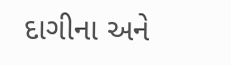દાગીના અને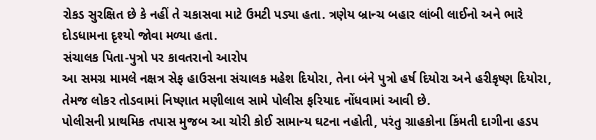રોકડ સુરક્ષિત છે કે નહીં તે ચકાસવા માટે ઉમટી પડ્યા હતા. ત્રણેય બ્રાન્ચ બહાર લાંબી લાઈનો અને ભારે દોડધામના દૃશ્યો જોવા મળ્યા હતા.
સંચાલક પિતા-પુત્રો પર કાવતરાનો આરોપ
આ સમગ્ર મામલે નક્ષત્ર સેફ હાઉસના સંચાલક મહેશ દિયોરા, તેના બંને પુત્રો હર્ષ દિયોરા અને હરીકૃષ્ણ દિયોરા, તેમજ લોકર તોડવામાં નિષ્ણાત મણીલાલ સામે પોલીસ ફરિયાદ નોંધવામાં આવી છે.
પોલીસની પ્રાથમિક તપાસ મુજબ આ ચોરી કોઈ સામાન્ય ઘટના નહોતી, પરંતુ ગ્રાહકોના કિંમતી દાગીના હડપ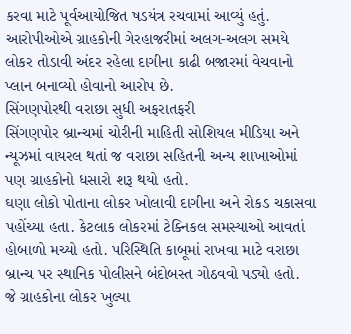કરવા માટે પૂર્વઆયોજિત ષડયંત્ર રચવામાં આવ્યું હતું. આરોપીઓએ ગ્રાહકોની ગેરહાજરીમાં અલગ-અલગ સમયે લોકર તોડાવી અંદર રહેલા દાગીના કાઢી બજારમાં વેચવાનો પ્લાન બનાવ્યો હોવાનો આરોપ છે.
સિંગણપોરથી વરાછા સુધી અફરાતફરી
સિંગણપોર બ્રાન્ચમાં ચોરીની માહિતી સોશિયલ મીડિયા અને ન્યૂઝમાં વાયરલ થતાં જ વરાછા સહિતની અન્ય શાખાઓમાં પણ ગ્રાહકોનો ધસારો શરૂ થયો હતો.
ઘણા લોકો પોતાના લોકર ખોલાવી દાગીના અને રોકડ ચકાસવા પહોંચ્યા હતા. કેટલાક લોકરમાં ટેક્નિકલ સમસ્યાઓ આવતાં હોબાળો મચ્યો હતો. પરિસ્થિતિ કાબૂમાં રાખવા માટે વરાછા બ્રાન્ચ પર સ્થાનિક પોલીસને બંદોબસ્ત ગોઠવવો પડ્યો હતો.
જે ગ્રાહકોના લોકર ખુલ્યા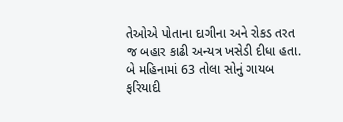તેઓએ પોતાના દાગીના અને રોકડ તરત જ બહાર કાઢી અન્યત્ર ખસેડી દીધા હતા.
બે મહિનામાં 63 તોલા સોનું ગાયબ
ફરિયાદી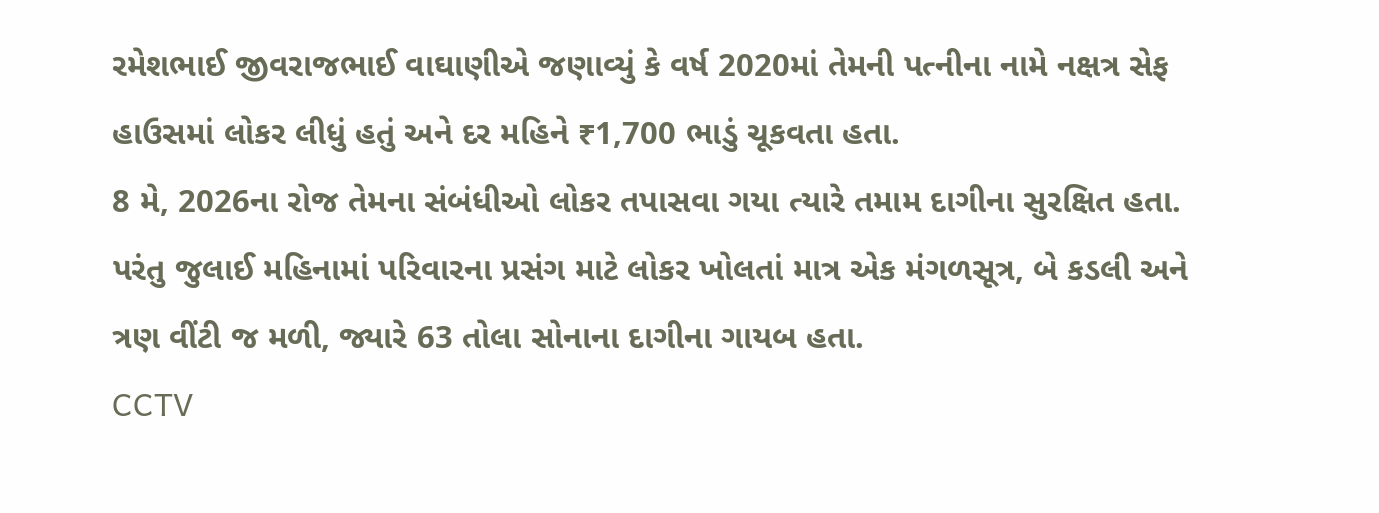રમેશભાઈ જીવરાજભાઈ વાઘાણીએ જણાવ્યું કે વર્ષ 2020માં તેમની પત્નીના નામે નક્ષત્ર સેફ હાઉસમાં લોકર લીધું હતું અને દર મહિને ₹1,700 ભાડું ચૂકવતા હતા.
8 મે, 2026ના રોજ તેમના સંબંધીઓ લોકર તપાસવા ગયા ત્યારે તમામ દાગીના સુરક્ષિત હતા. પરંતુ જુલાઈ મહિનામાં પરિવારના પ્રસંગ માટે લોકર ખોલતાં માત્ર એક મંગળસૂત્ર, બે કડલી અને ત્રણ વીંટી જ મળી, જ્યારે 63 તોલા સોનાના દાગીના ગાયબ હતા.
CCTV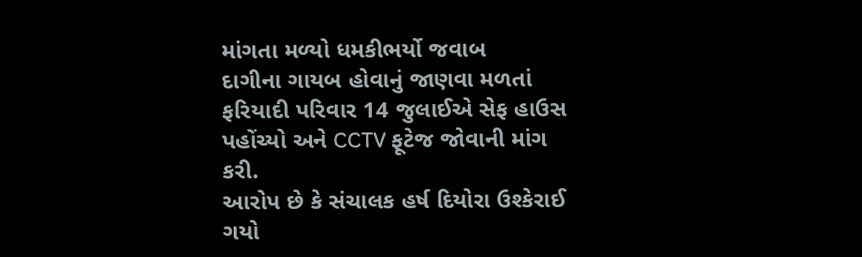માંગતા મળ્યો ધમકીભર્યો જવાબ
દાગીના ગાયબ હોવાનું જાણવા મળતાં ફરિયાદી પરિવાર 14 જુલાઈએ સેફ હાઉસ પહોંચ્યો અને CCTV ફૂટેજ જોવાની માંગ કરી.
આરોપ છે કે સંચાલક હર્ષ દિયોરા ઉશ્કેરાઈ ગયો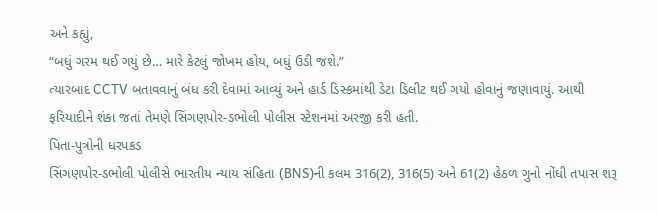અને કહ્યું,
“બધું ગરમ થઈ ગયું છે… મારે કેટલું જોખમ હોય, બધું ઉડી જશે.”
ત્યારબાદ CCTV બતાવવાનું બંધ કરી દેવામાં આવ્યું અને હાર્ડ ડિસ્કમાંથી ડેટા ડિલીટ થઈ ગયો હોવાનું જણાવાયું. આથી ફરિયાદીને શંકા જતાં તેમણે સિંગણપોર-ડભોલી પોલીસ સ્ટેશનમાં અરજી કરી હતી.
પિતા-પુત્રોની ધરપકડ
સિંગણપોર-ડભોલી પોલીસે ભારતીય ન્યાય સંહિતા (BNS)ની કલમ 316(2), 316(5) અને 61(2) હેઠળ ગુનો નોંધી તપાસ શરૂ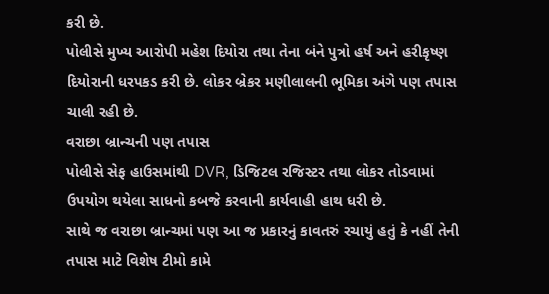કરી છે.
પોલીસે મુખ્ય આરોપી મહેશ દિયોરા તથા તેના બંને પુત્રો હર્ષ અને હરીકૃષ્ણ દિયોરાની ધરપકડ કરી છે. લોકર બ્રેકર મણીલાલની ભૂમિકા અંગે પણ તપાસ ચાલી રહી છે.
વરાછા બ્રાન્ચની પણ તપાસ
પોલીસે સેફ હાઉસમાંથી DVR, ડિજિટલ રજિસ્ટર તથા લોકર તોડવામાં ઉપયોગ થયેલા સાધનો કબજે કરવાની કાર્યવાહી હાથ ધરી છે.
સાથે જ વરાછા બ્રાન્ચમાં પણ આ જ પ્રકારનું કાવતરું રચાયું હતું કે નહીં તેની તપાસ માટે વિશેષ ટીમો કામે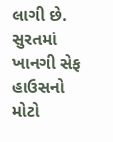લાગી છે.
સુરતમાં ખાનગી સેફ હાઉસનો મોટો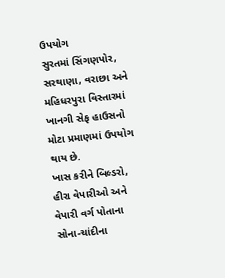ઉપયોગ
સુરતમાં સિંગણપોર, સરથાણા, વરાછા અને મહિધરપુરા વિસ્તારમાં ખાનગી સેફ હાઉસનો મોટા પ્રમાણમાં ઉપયોગ થાય છે.
ખાસ કરીને બિલ્ડરો, હીરા વેપારીઓ અને વેપારી વર્ગ પોતાના સોના-ચાંદીના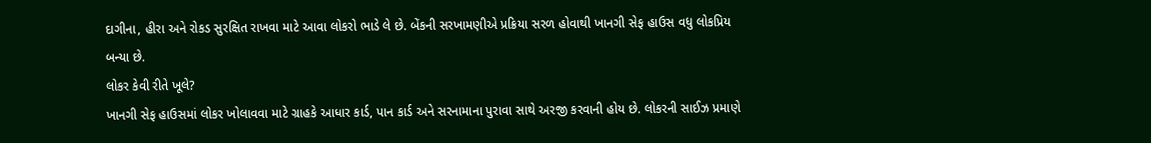દાગીના, હીરા અને રોકડ સુરક્ષિત રાખવા માટે આવા લોકરો ભાડે લે છે. બેંકની સરખામણીએ પ્રક્રિયા સરળ હોવાથી ખાનગી સેફ હાઉસ વધુ લોકપ્રિય બન્યા છે.
લોકર કેવી રીતે ખૂલે?
ખાનગી સેફ હાઉસમાં લોકર ખોલાવવા માટે ગ્રાહકે આધાર કાર્ડ, પાન કાર્ડ અને સરનામાના પુરાવા સાથે અરજી કરવાની હોય છે. લોકરની સાઈઝ પ્રમાણે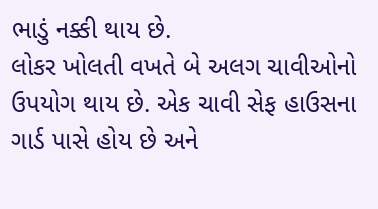ભાડું નક્કી થાય છે.
લોકર ખોલતી વખતે બે અલગ ચાવીઓનો ઉપયોગ થાય છે. એક ચાવી સેફ હાઉસના ગાર્ડ પાસે હોય છે અને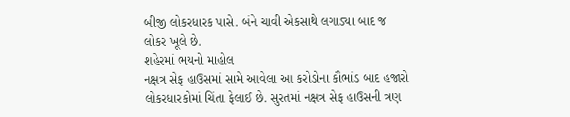બીજી લોકરધારક પાસે. બંને ચાવી એકસાથે લગાડ્યા બાદ જ લોકર ખૂલે છે.
શહેરમાં ભયનો માહોલ
નક્ષત્ર સેફ હાઉસમાં સામે આવેલા આ કરોડોના કૌભાંડ બાદ હજારો લોકરધારકોમાં ચિંતા ફેલાઈ છે. સુરતમાં નક્ષત્ર સેફ હાઉસની ત્રણ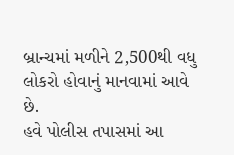બ્રાન્ચમાં મળીને 2,500થી વધુ લોકરો હોવાનું માનવામાં આવે છે.
હવે પોલીસ તપાસમાં આ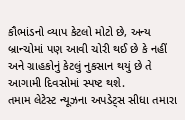કૌભાંડનો વ્યાપ કેટલો મોટો છે, અન્ય બ્રાન્ચોમાં પણ આવી ચોરી થઈ છે કે નહીં અને ગ્રાહકોનું કેટલું નુકસાન થયું છે તે આગામી દિવસોમાં સ્પષ્ટ થશે.
તમામ લેટેસ્ટ ન્યૂઝના અપડેટ્સ સીધા તમારા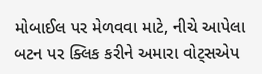મોબાઈલ પર મેળવવા માટે, નીચે આપેલા બટન પર ક્લિક કરીને અમારા વોટ્સએપ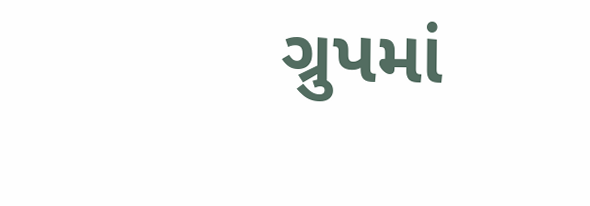ગ્રુપમાં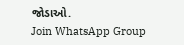જોડાઓ.
Join WhatsApp Group